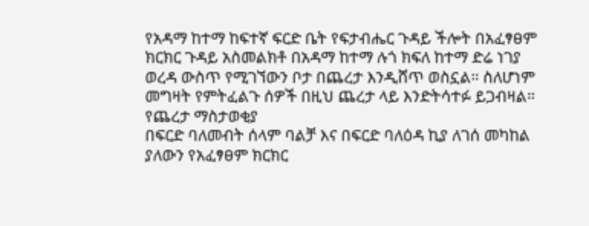የአዳማ ከተማ ከፍተኛ ፍርድ ቤት የፍታብሔር ጉዳይ ችሎት በአፈፃፀም ክርክር ጉዳይ አስመልክቶ በአዳማ ከተማ ሉጎ ክፍለ ከተማ ድሬ ነገያ ወረዳ ውስጥ የሚገኘውን ቦታ በጨረታ እንዲሸጥ ወስኗል። ስለሆነም መግዛት የምትፈልጉ ሰዎች በዚህ ጨረታ ላይ እንድትሳተፉ ይጋብዛል።
የጨረታ ማስታወቂያ
በፍርድ ባለመብት ሰላም ባልቻ እና በፍርድ ባለዕዳ ኪያ ለገሰ መካከል ያለውን የአፈፃፀም ክርክር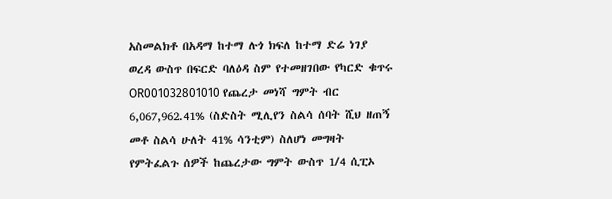አስመልክቶ በአዳማ ከተማ ሉጎ ክፍለ ከተማ ድሬ ነገያ ወረዳ ውስጥ በፍርድ ባለዕዳ ስም የተመዘገበው የካርድ ቁጥሩ OR001032801010 የጨረታ መነሻ ግምት ብር 6,067,962.41% (ስድስት ሚሊየን ስልሳ ሰባት ሺህ ዘጠኝ መቶ ስልሳ ሁለት 41% ሳንቲም) ስለሆነ መግዛት የምትፈልጉ ሰዎች ከጨረታው ግምት ውስጥ 1/4 ሲፒኦ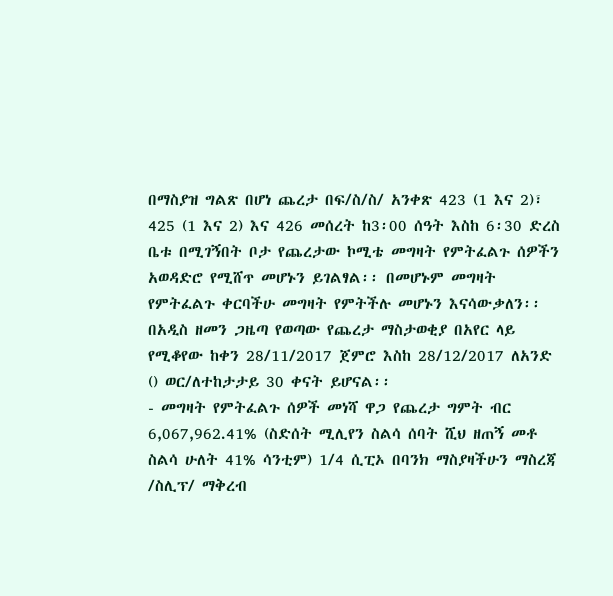በማስያዝ ግልጽ በሆነ ጨረታ በፍ/ስ/ስ/ አንቀጽ 423 (1 እና 2)፣ 425 (1 እና 2) እና 426 መሰረት ከ3፡00 ሰዓት እስከ 6፡30 ድረስ ቤቱ በሚገኝበት ቦታ የጨረታው ኮሚቴ መግዛት የምትፈልጉ ሰዎችን አወዳድሮ የሚሸጥ መሆኑን ይገልፃል፡፡ በመሆኑም መግዛት የምትፈልጉ ቀርባችሁ መግዛት የምትችሉ መሆኑን እናሳውቃለን፡፡
በአዲስ ዘመን ጋዜጣ የወጣው የጨረታ ማስታወቂያ በአየር ላይ የሚቆየው ከቀን 28/11/2017 ጀምሮ እስከ 28/12/2017 ለአንድ () ወር/ለተከታታይ 30 ቀናት ይሆናል፡፡
- መግዛት የምትፈልጉ ሰዎች መነሻ ዋጋ የጨረታ ግምት ብር 6,067,962.41% (ስድሰት ሚሊየን ስልሳ ሰባት ሺህ ዘጠኝ መቶ ስልሳ ሁለት 41% ሳንቲም) 1/4 ሲፒኦ በባንክ ማስያዛችሁን ማስረጃ /ስሊፕ/ ማቅረብ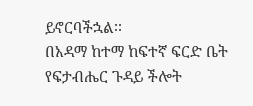ይኖርባችኋል፡፡
በአዳማ ከተማ ከፍተኛ ፍርድ ቤት የፍታብሔር ጉዳይ ችሎት